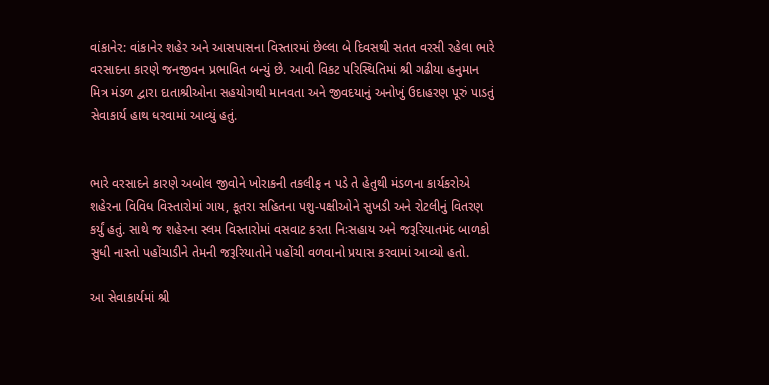વાંકાનેર: વાંકાનેર શહેર અને આસપાસના વિસ્તારમાં છેલ્લા બે દિવસથી સતત વરસી રહેલા ભારે વરસાદના કારણે જનજીવન પ્રભાવિત બન્યું છે. આવી વિકટ પરિસ્થિતિમાં શ્રી ગઢીયા હનુમાન મિત્ર મંડળ દ્વારા દાતાશ્રીઓના સહયોગથી માનવતા અને જીવદયાનું અનોખું ઉદાહરણ પૂરું પાડતું સેવાકાર્ય હાથ ધરવામાં આવ્યું હતું.


ભારે વરસાદને કારણે અબોલ જીવોને ખોરાકની તકલીફ ન પડે તે હેતુથી મંડળના કાર્યકરોએ શહેરના વિવિધ વિસ્તારોમાં ગાય, કૂતરા સહિતના પશુ-પક્ષીઓને સુખડી અને રોટલીનું વિતરણ કર્યું હતું. સાથે જ શહેરના સ્લમ વિસ્તારોમાં વસવાટ કરતા નિઃસહાય અને જરૂરિયાતમંદ બાળકો સુધી નાસ્તો પહોંચાડીને તેમની જરૂરિયાતોને પહોંચી વળવાનો પ્રયાસ કરવામાં આવ્યો હતો.

આ સેવાકાર્યમાં શ્રી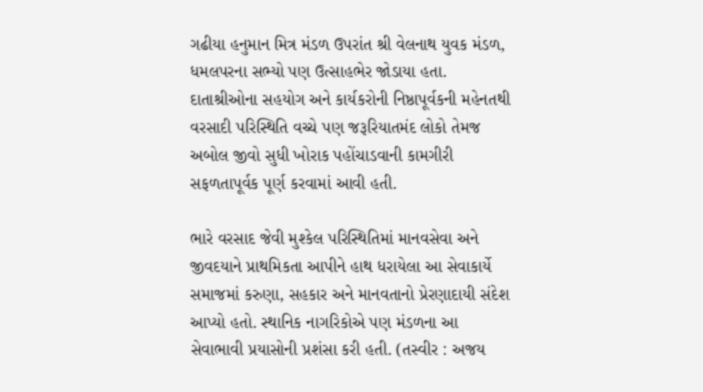ગઢીયા હનુમાન મિત્ર મંડળ ઉપરાંત શ્રી વેલનાથ યુવક મંડળ, ધમલપરના સભ્યો પણ ઉત્સાહભેર જોડાયા હતા. દાતાશ્રીઓના સહયોગ અને કાર્યકરોની નિષ્ઠાપૂર્વકની મહેનતથી વરસાદી પરિસ્થિતિ વચ્ચે પણ જરૂરિયાતમંદ લોકો તેમજ અબોલ જીવો સુધી ખોરાક પહોંચાડવાની કામગીરી સફળતાપૂર્વક પૂર્ણ કરવામાં આવી હતી.

ભારે વરસાદ જેવી મુશ્કેલ પરિસ્થિતિમાં માનવસેવા અને જીવદયાને પ્રાથમિકતા આપીને હાથ ધરાયેલા આ સેવાકાર્યે સમાજમાં કરુણા, સહકાર અને માનવતાનો પ્રેરણાદાયી સંદેશ આપ્યો હતો. સ્થાનિક નાગરિકોએ પણ મંડળના આ સેવાભાવી પ્રયાસોની પ્રશંસા કરી હતી. (તસ્વીર : અજય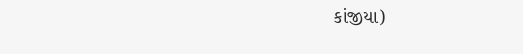કાંજીયા)